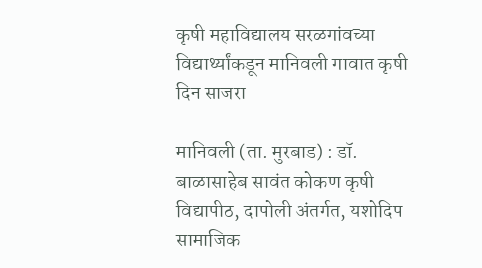कृषी महाविद्यालय सरळगांवच्या विद्यार्थ्यांकडून मानिवली गावात कृषी दिन साजरा

मानिवली (ता. मुरबाड) : डॉ. बाळासाहेब सावंत कोकण कृषी विद्यापीठ, दापोली अंतर्गत, यशोदिप सामाजिक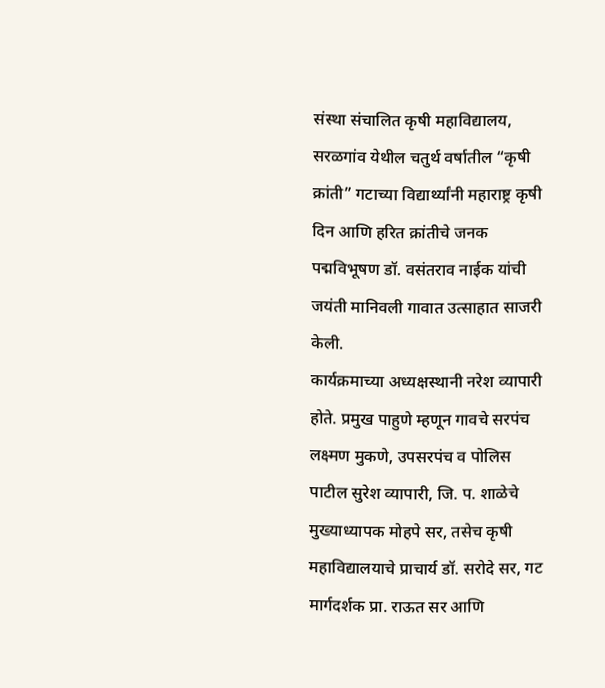संस्था संचालित कृषी महाविद्यालय, सरळगांव येथील चतुर्थ वर्षातील “कृषी क्रांती” गटाच्या विद्यार्थ्यांनी महाराष्ट्र कृषी दिन आणि हरित क्रांतीचे जनक पद्मविभूषण डॉ. वसंतराव नाईक यांची जयंती मानिवली गावात उत्साहात साजरी केली.
कार्यक्रमाच्या अध्यक्षस्थानी नरेश व्यापारी होते. प्रमुख पाहुणे म्हणून गावचे सरपंच लक्ष्मण मुकणे, उपसरपंच व पोलिस पाटील सुरेश व्यापारी, जि. प. शाळेचे मुख्याध्यापक मोहपे सर, तसेच कृषी महाविद्यालयाचे प्राचार्य डॉ. सरोदे सर, गट मार्गदर्शक प्रा. राऊत सर आणि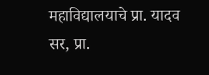महाविद्यालयाचे प्रा. यादव सर, प्रा.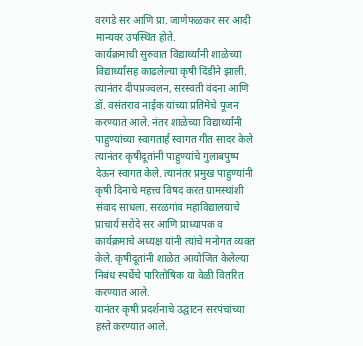वरगडे सर आणि प्रा. जाणेफळकर सर आदी मान्यवर उपस्थित होते.
कार्यक्रमाची सुरुवात विद्यार्थ्यांनी शाळेच्या विद्यार्थ्यांसह काढलेल्या कृषी दिंडीने झाली. त्यानंतर दीपप्रज्वलन, सरस्वती वंदना आणि डॉ. वसंतराव नाईक यांच्या प्रतिमेचे पूजन करण्यात आले. नंतर शाळेच्या विद्यार्थ्यांनी पाहुण्यांच्या स्वागतार्ह स्वागत गीत सादर केले त्यानंतर कृषीदूतांनी पाहुण्यांचे गुलाबपुष्प देऊन स्वागत केले. त्यानंतर प्रमुख पाहुण्यांनी कृषी दिनाचे महत्त्व विषद करत ग्रामस्थांशी संवाद साधला. सरळगांव महाविद्यालयाचे प्राचार्य सरोदे सर आणि प्राध्यापक व कार्यक्रमाचे अध्यक्ष यांनी त्यांचे मनोगत व्यक्त केले. कृषीदूतांनी शाळेत आयोजित केलेल्या निबंध स्पर्धेचे पारितोषिक या वेळी वितरित करण्यात आले.
यानंतर कृषी प्रदर्शनाचे उद्घाटन सरपंचांच्या हस्ते करण्यात आले.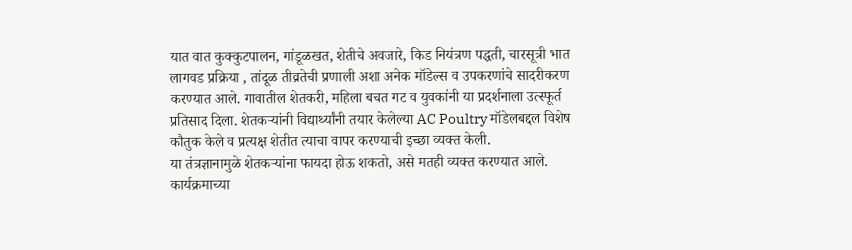यात वात कुक्कुटपालन, गांडूळखत, शेतीचे अवजारे, किड नियंत्रण पद्धती, चारसूत्री भात लागवड प्रक्रिया , तांदूळ तीव्रतेची प्रणाली अशा अनेक मॉडेल्स व उपकरणांचे सादरीकरण करण्यात आले. गावातील शेतकरी, महिला बचत गट व युवकांनी या प्रदर्शनाला उत्स्फूर्त प्रतिसाद दिला. शेतकऱ्यांनी विद्यार्थ्यांनी तयार केलेल्या AC Poultry मॉडेलबद्दल विशेष कौतुक केले व प्रत्यक्ष शेतीत त्याचा वापर करण्याची इच्छा व्यक्त केली.
या तंत्रज्ञानामुळे शेतकऱ्यांना फायदा होऊ शकतो, असे मतही व्यक्त करण्यात आले. कार्यक्रमाच्या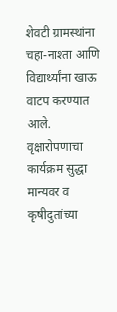शेवटी ग्रामस्थांना चहा-नाश्ता आणि विद्यार्थ्यांना खाऊ वाटप करण्यात आले. वृक्षारोपणाचा कार्यक्रम सुद्धा मान्यवर व कृषीदुतांच्या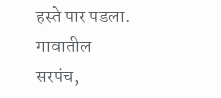हस्ते पार पडला. गावातील सरपंच,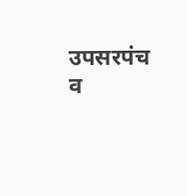उपसरपंच व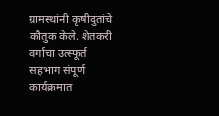ग्रामस्थांनी कृषीदुतांचे कौतुक केले. शेतकरी वर्गाचा उत्स्फूर्त सहभाग संपूर्ण कार्यक्रमात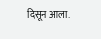दिसून आला.